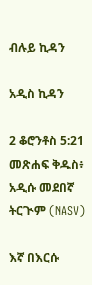ብሉይ ኪዳን

አዲስ ኪዳን

2 ቆሮንቶስ 5:21 መጽሐፍ ቅዱስ፥ አዲሱ መደበኛ ትርጒም (NASV)

እኛ በእርሱ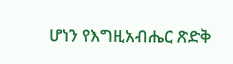ሆነን የእግዚአብሔር ጽድቅ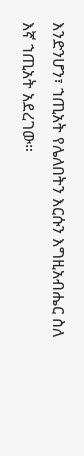እንድንሆን፣ ኀጢአት የሌለበትን እርሱን እግዚአብሔር ስለ እኛ ኀጢአት አደረገው።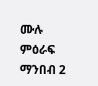ሙሉ ምዕራፍ ማንበብ 2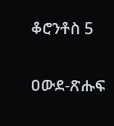ቆሮንቶስ 5

ዐውደ-ጽሑፍ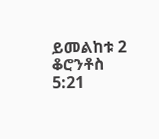ይመልከቱ 2 ቆሮንቶስ 5:21